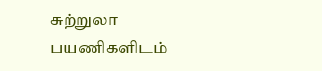சுற்றுலா பயணிகளிடம்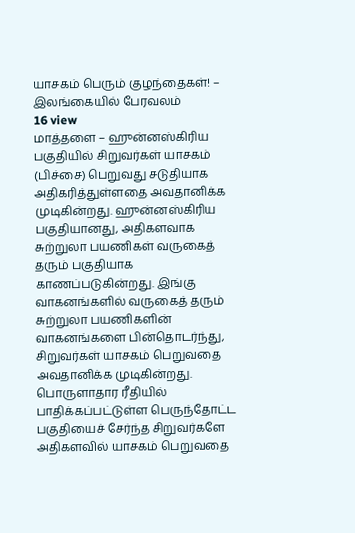யாசகம் பெரும் குழந்தைகள்! – இலங்கையில் பேரவலம்
16 view
மாத்தளை – ஹுன்னஸ்கிரிய பகுதியில் சிறுவர்கள் யாசகம் (பிச்சை) பெறுவது சடுதியாக அதிகரித்துள்ளதை அவதானிக்க முடிகின்றது. ஹுன்னஸ்கிரிய பகுதியானது, அதிகளவாக சுற்றுலா பயணிகள் வருகைத் தரும் பகுதியாக காணப்படுகின்றது. இங்கு வாகனங்களில் வருகைத் தரும் சுற்றுலா பயணிகளின் வாகனங்களை பின்தொடர்ந்து, சிறுவர்கள் யாசகம் பெறுவதை அவதானிக்க முடிகின்றது. பொருளாதார ரீதியில் பாதிக்கப்பட்டுள்ள பெருந்தோட்ட பகுதியைச் சேர்ந்த சிறுவர்களே அதிகளவில் யாசகம் பெறுவதை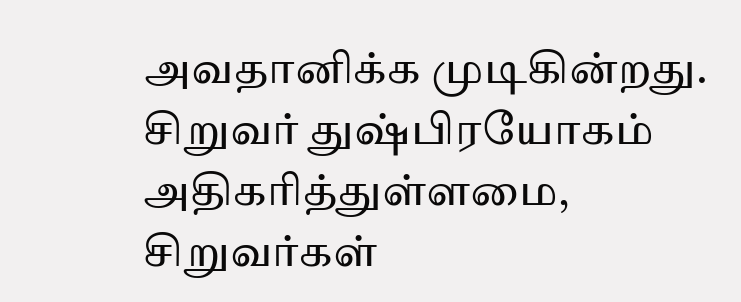அவதானிக்க முடிகின்றது. சிறுவர் துஷ்பிரயோகம் அதிகரித்துள்ளமை, சிறுவர்கள்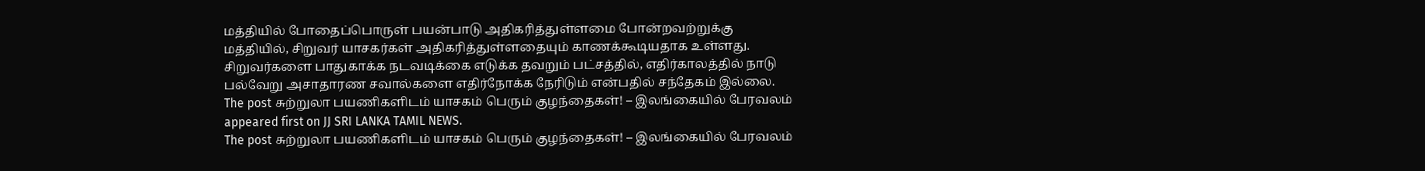மத்தியில் போதைப்பொருள் பயன்பாடு அதிகரித்துள்ளமை போன்றவற்றுக்கு மத்தியில், சிறுவர் யாசகர்கள் அதிகரித்துள்ளதையும் காணக்கூடியதாக உள்ளது. சிறுவர்களை பாதுகாக்க நடவடிக்கை எடுக்க தவறும் பட்சத்தில், எதிர்காலத்தில் நாடு பல்வேறு அசாதாரண சவால்களை எதிர்நோக்க நேரிடும் என்பதில் சந்தேகம் இல்லை.
The post சுற்றுலா பயணிகளிடம் யாசகம் பெரும் குழந்தைகள்! – இலங்கையில் பேரவலம் appeared first on JJ SRI LANKA TAMIL NEWS.
The post சுற்றுலா பயணிகளிடம் யாசகம் பெரும் குழந்தைகள்! – இலங்கையில் பேரவலம்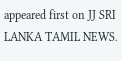appeared first on JJ SRI LANKA TAMIL NEWS.